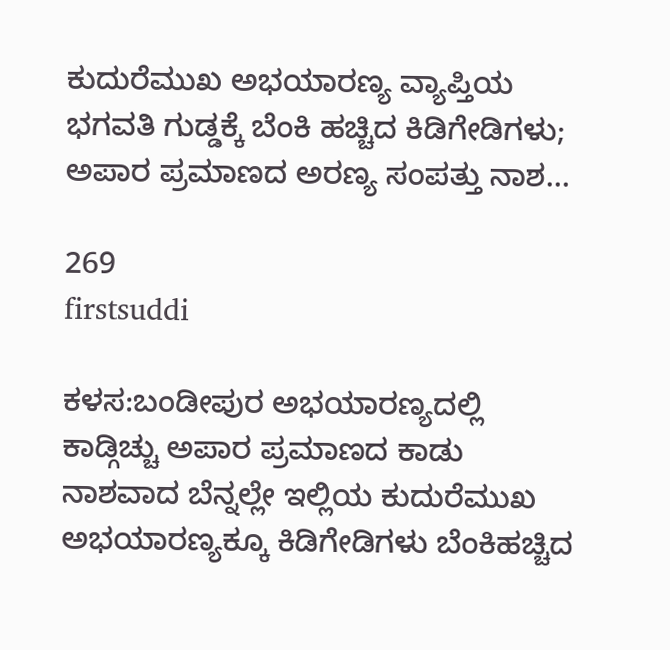ಕುದುರೆಮುಖ ಅಭಯಾರಣ್ಯ ವ್ಯಾಪ್ತಿಯ ಭಗವತಿ ಗುಡ್ಡಕ್ಕೆ ಬೆಂಕಿ ಹಚ್ಚಿದ ಕಿಡಿಗೇಡಿಗಳು; ಅಪಾರ ಪ್ರಮಾಣದ ಅರಣ್ಯ ಸಂಪತ್ತು ನಾಶ…

269
firstsuddi

ಕಳಸ:ಬಂಡೀಪುರ ಅಭಯಾರಣ್ಯದಲ್ಲಿ ಕಾಡ್ಗಿಚ್ಚು ಅಪಾರ ಪ್ರಮಾಣದ ಕಾಡು ನಾಶವಾದ ಬೆನ್ನಲ್ಲೇ ಇಲ್ಲಿಯ ಕುದುರೆಮುಖ ಅಭಯಾರಣ್ಯಕ್ಕೂ ಕಿಡಿಗೇಡಿಗಳು ಬೆಂಕಿಹಚ್ಚಿದ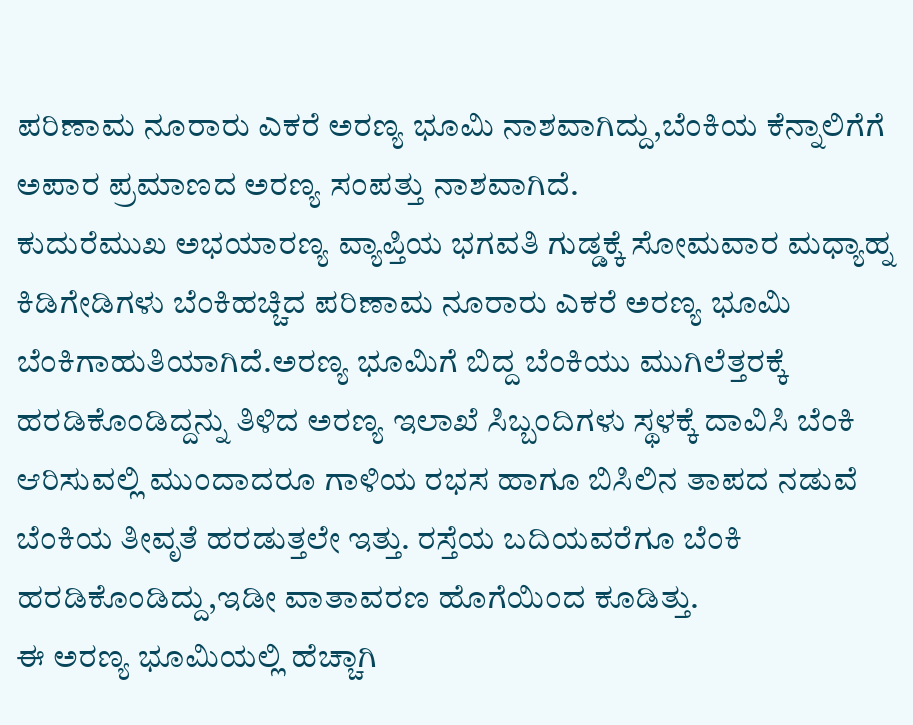ಪರಿಣಾಮ ನೂರಾರು ಎಕರೆ ಅರಣ್ಯ ಭೂಮಿ ನಾಶವಾಗಿದ್ದು,ಬೆಂಕಿಯ ಕೆನ್ನಾಲಿಗೆಗೆ ಅಪಾರ ಪ್ರಮಾಣದ ಅರಣ್ಯ ಸಂಪತ್ತು ನಾಶವಾಗಿದೆ.
ಕುದುರೆಮುಖ ಅಭಯಾರಣ್ಯ ವ್ಯಾಪ್ತಿಯ ಭಗವತಿ ಗುಡ್ಡಕ್ಕೆ ಸೋಮವಾರ ಮಧ್ಯಾಹ್ನ ಕಿಡಿಗೇಡಿಗಳು ಬೆಂಕಿಹಚ್ಚಿದ ಪರಿಣಾಮ ನೂರಾರು ಎಕರೆ ಅರಣ್ಯ ಭೂಮಿ ಬೆಂಕಿಗಾಹುತಿಯಾಗಿದೆ.ಅರಣ್ಯ ಭೂಮಿಗೆ ಬಿದ್ದ ಬೆಂಕಿಯು ಮುಗಿಲೆತ್ತರಕ್ಕೆ ಹರಡಿಕೊಂಡಿದ್ದನ್ನು ತಿಳಿದ ಅರಣ್ಯ ಇಲಾಖೆ ಸಿಬ್ಬಂದಿಗಳು ಸ್ಥಳಕ್ಕೆ ದಾವಿಸಿ ಬೆಂಕಿ ಆರಿಸುವಲ್ಲಿ ಮುಂದಾದರೂ ಗಾಳಿಯ ರಭಸ ಹಾಗೂ ಬಿಸಿಲಿನ ತಾಪದ ನಡುವೆ ಬೆಂಕಿಯ ತೀವೃತೆ ಹರಡುತ್ತಲೇ ಇತ್ತು. ರಸ್ತೆಯ ಬದಿಯವರೆಗೂ ಬೆಂಕಿ ಹರಡಿಕೊಂಡಿದ್ದು,ಇಡೀ ವಾತಾವರಣ ಹೊಗೆಯಿಂದ ಕೂಡಿತ್ತು.
ಈ ಅರಣ್ಯ ಭೂಮಿಯಲ್ಲಿ ಹೆಚ್ಚಾಗಿ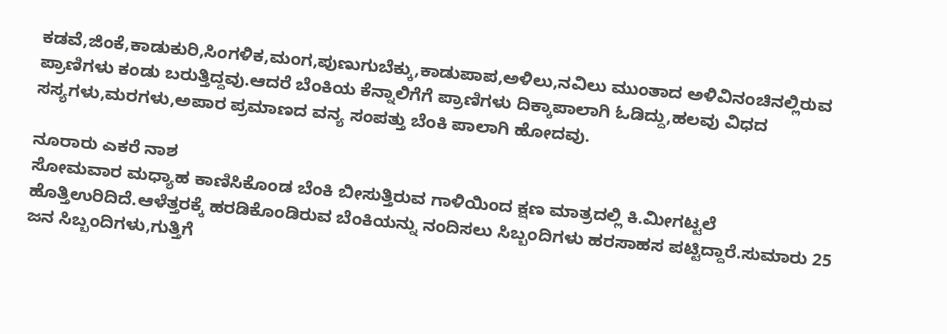ಕಡವೆ,ಜಿಂಕೆ,ಕಾಡುಕುರಿ,ಸಿಂಗಳಿಕ,ಮಂಗ,ಪುಣುಗುಬೆಕ್ಕು,ಕಾಡುಪಾಪ,ಅಳಿಲು,ನವಿಲು ಮುಂತಾದ ಅಳಿವಿನಂಚಿನಲ್ಲಿರುವ ಪ್ರಾಣಿಗಳು ಕಂಡು ಬರುತ್ತಿದ್ದವು.ಆದರೆ ಬೆಂಕಿಯ ಕೆನ್ನಾಲಿಗೆಗೆ ಪ್ರಾಣಿಗಳು ದಿಕ್ಕಾಪಾಲಾಗಿ ಓಡಿದ್ದು,ಹಲವು ವಿಧದ ಸಸ್ಯಗಳು,ಮರಗಳು,ಅಪಾರ ಪ್ರಮಾಣದ ವನ್ಯ ಸಂಪತ್ತು ಬೆಂಕಿ ಪಾಲಾಗಿ ಹೋದವು.

ನೂರಾರು ಎಕರೆ ನಾಶ
ಸೋಮವಾರ ಮಧ್ಯಾಹ ಕಾಣಿಸಿಕೊಂಡ ಬೆಂಕಿ ಬೀಸುತ್ತಿರುವ ಗಾಳಿಯಿಂದ ಕ್ಷಣ ಮಾತ್ರದಲ್ಲಿ ಕಿ.ಮೀಗಟ್ಟಲೆ ಹೊತ್ತಿಉರಿದಿದೆ.ಆಳೆತ್ತರಕ್ಕೆ ಹರಡಿಕೊಂಡಿರುವ ಬೆಂಕಿಯನ್ನು ನಂದಿಸಲು ಸಿಬ್ಬಂದಿಗಳು ಹರಸಾಹಸ ಪಟ್ಟಿದ್ದಾರೆ.ಸುಮಾರು 25 ಜನ ಸಿಬ್ಬಂದಿಗಳು,ಗುತ್ತಿಗೆ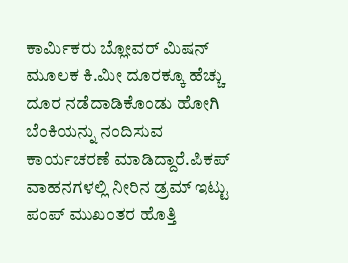ಕಾರ್ಮಿಕರು ಬ್ಲೋವರ್ ಮಿಷನ್ ಮೂಲಕ ಕಿ.ಮೀ ದೂರಕ್ಕೂ ಹೆಚ್ಚು ದೂರ ನಡೆದಾಡಿಕೊಂಡು ಹೋಗಿ ಬೆಂಕಿಯನ್ನು ನಂದಿಸುವ ಕಾರ್ಯಚರಣೆ ಮಾಡಿದ್ದಾರೆ.ಪಿಕಪ್ ವಾಹನಗಳಲ್ಲಿ ನೀರಿನ ಡ್ರಮ್ ಇಟ್ಟು ಪಂಪ್ ಮುಖಂತರ ಹೊತ್ತಿ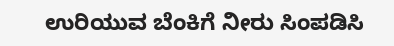ಉರಿಯುವ ಬೆಂಕಿಗೆ ನೀರು ಸಿಂಪಡಿಸಿ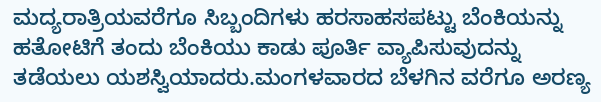ಮದ್ಯರಾತ್ರಿಯವರೆಗೂ ಸಿಬ್ಬಂದಿಗಳು ಹರಸಾಹಸಪಟ್ಟು ಬೆಂಕಿಯನ್ನು ಹತೋಟಿಗೆ ತಂದು ಬೆಂಕಿಯು ಕಾಡು ಪೂರ್ತಿ ವ್ಯಾಪಿಸುವುದನ್ನು ತಡೆಯಲು ಯಶಸ್ವಿಯಾದರು.ಮಂಗಳವಾರದ ಬೆಳಗಿನ ವರೆಗೂ ಅರಣ್ಯ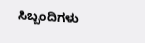ಸಿಬ್ಬಂದಿಗಳು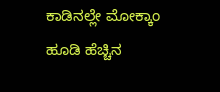ಕಾಡಿನಲ್ಲೇ ಮೋಕ್ಕಾಂ ಹೂಡಿ ಹೆಚ್ಚಿನ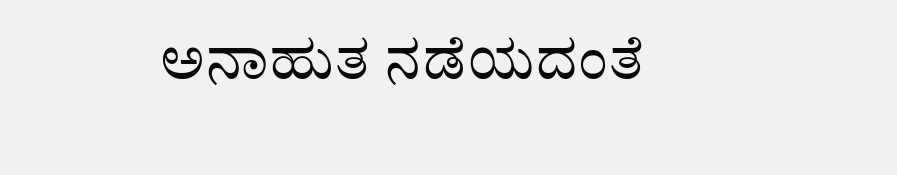ಅನಾಹುತ ನಡೆಯದಂತೆ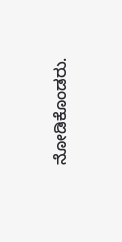ನೋಡಿಕೊಂಡರು.